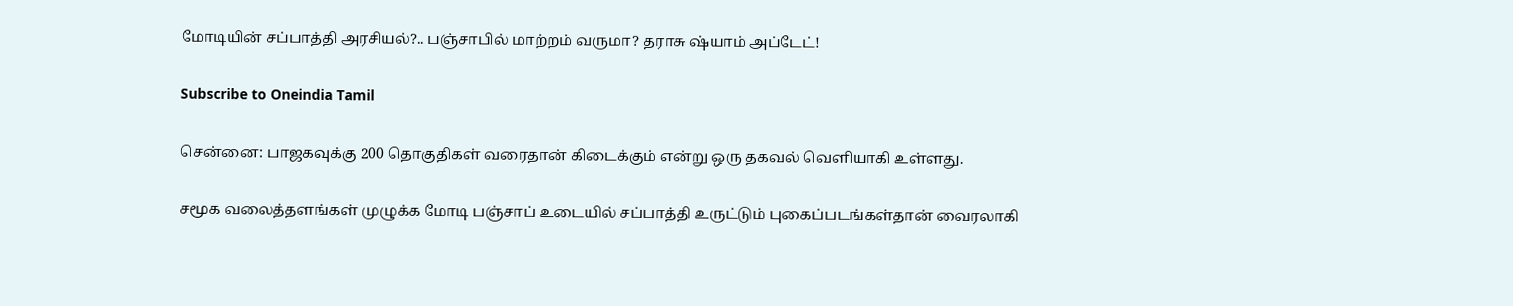மோடியின் சப்பாத்தி அரசியல்?.. பஞ்சாபில் மாற்றம் வருமா? தராசு ஷ்யாம் அப்டேட்!

Subscribe to Oneindia Tamil

சென்னை: பாஜகவுக்கு 200 தொகுதிகள் வரைதான் கிடைக்கும் என்று ஒரு தகவல் வெளியாகி உள்ளது.

சமூக வலைத்தளங்கள் முழுக்க மோடி பஞ்சாப் உடையில் சப்பாத்தி உருட்டும் புகைப்படங்கள்தான் வைரலாகி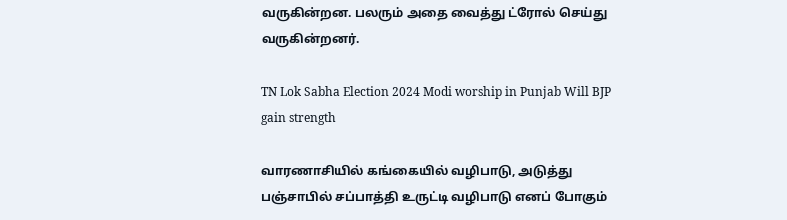வருகின்றன. பலரும் அதை வைத்து ட்ரோல் செய்து வருகின்றனர்.

TN Lok Sabha Election 2024 Modi worship in Punjab Will BJP gain strength

வாரணாசியில் கங்கையில் வழிபாடு, அடுத்து பஞ்சாபில் சப்பாத்தி உருட்டி வழிபாடு எனப் போகும்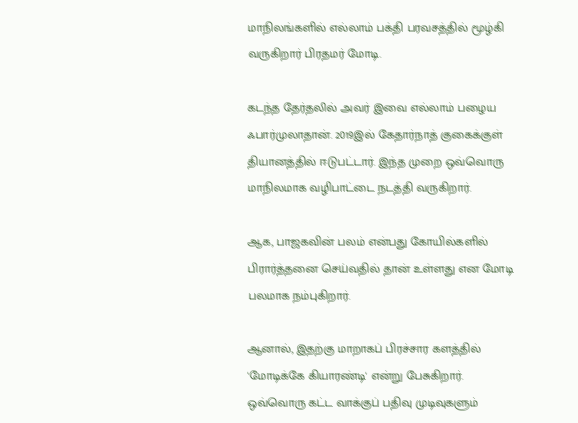மாநிலங்களில் எல்லாம் பக்தி பரவசத்தில் மூழ்கி வருகிறார் பிரதமர் மோடி.

கடந்த தேர்தலில் அவர் இவை எல்லாம் பழைய ஃபார்முலாதான். 2019இல் கேதார்நாத் குகைக்குள் தியானத்தில் ஈடுபட்டார். இந்த முறை ஒவ்வொரு மாநிலமாக வழிபாட்டை நடத்தி வருகிறார்.

ஆக, பாஜகவின் பலம் என்பது கோயில்களில் பிரார்த்தனை செய்வதில் தான் உள்ளது என மோடி பலமாக நம்புகிறார்.

ஆனால், இதற்கு மாறாகப் பிரச்சார களத்தில் 'மோடிக்கே கியாரண்டி' என்று பேசுகிறார். ஒவ்வொரு கட்ட வாக்குப் பதிவு முடிவுகளும்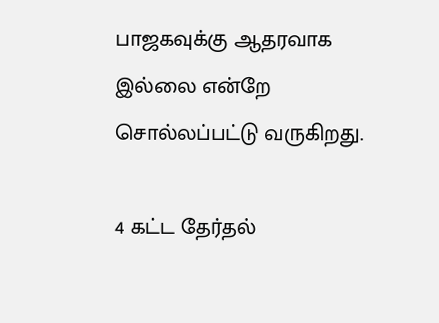பாஜகவுக்கு ஆதரவாக இல்லை என்றே சொல்லப்பட்டு வருகிறது.

4 கட்ட தேர்தல்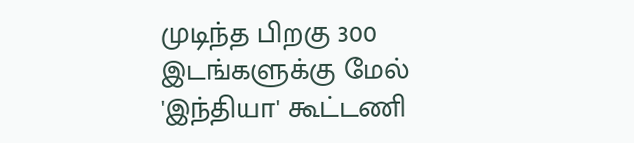முடிந்த பிறகு 300 இடங்களுக்கு மேல் 'இந்தியா' கூட்டணி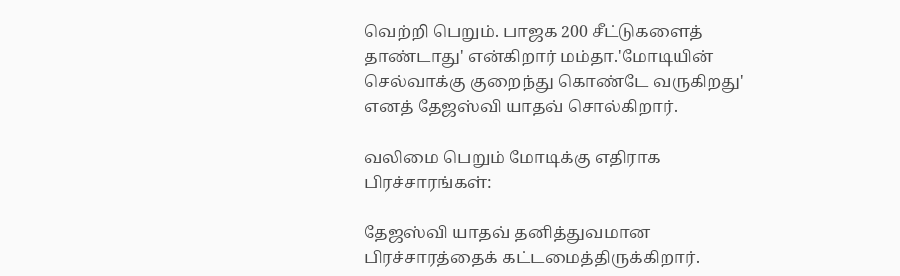வெற்றி பெறும். பாஜக 200 சீட்டுகளைத் தாண்டாது' என்கிறார் மம்தா.'மோடியின் செல்வாக்கு குறைந்து கொண்டே வருகிறது' எனத் தேஜஸ்வி யாதவ் சொல்கிறார்.

வலிமை பெறும் மோடிக்கு எதிராக பிரச்சாரங்கள்:

தேஜஸ்வி யாதவ் தனித்துவமான பிரச்சாரத்தைக் கட்டமைத்திருக்கிறார்.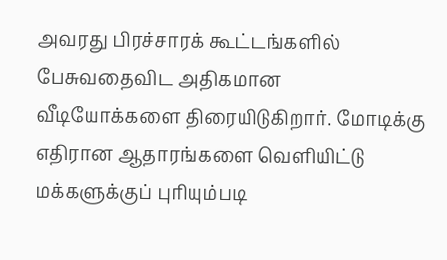அவரது பிரச்சாரக் கூட்டங்களில் பேசுவதைவிட அதிகமான வீடியோக்களை திரையிடுகிறார். மோடிக்கு எதிரான ஆதாரங்களை வெளியிட்டு மக்களுக்குப் புரியும்படி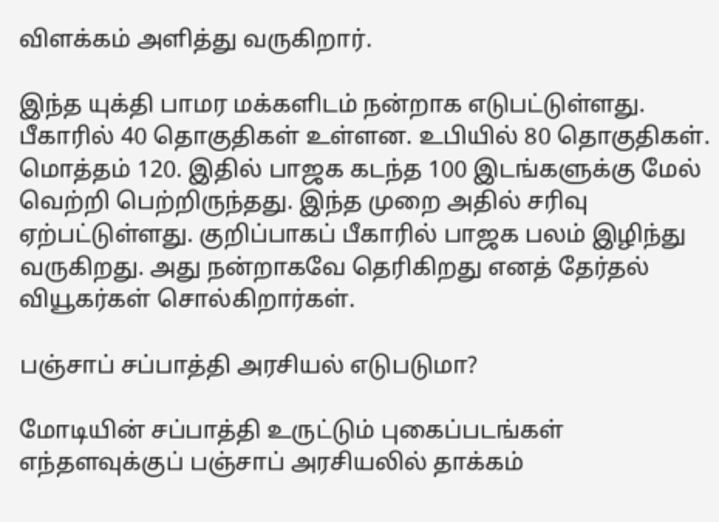விளக்கம் அளித்து வருகிறார்.

இந்த யுக்தி பாமர மக்களிடம் நன்றாக எடுபட்டுள்ளது. பீகாரில் 40 தொகுதிகள் உள்ளன. உபியில் 80 தொகுதிகள். மொத்தம் 120. இதில் பாஜக கடந்த 100 இடங்களுக்கு மேல் வெற்றி பெற்றிருந்தது. இந்த முறை அதில் சரிவு ஏற்பட்டுள்ளது. குறிப்பாகப் பீகாரில் பாஜக பலம் இழிந்து வருகிறது. அது நன்றாகவே தெரிகிறது எனத் தேர்தல் வியூகர்கள் சொல்கிறார்கள்.

பஞ்சாப் சப்பாத்தி அரசியல் எடுபடுமா?

மோடியின் சப்பாத்தி உருட்டும் புகைப்படங்கள் எந்தளவுக்குப் பஞ்சாப் அரசியலில் தாக்கம்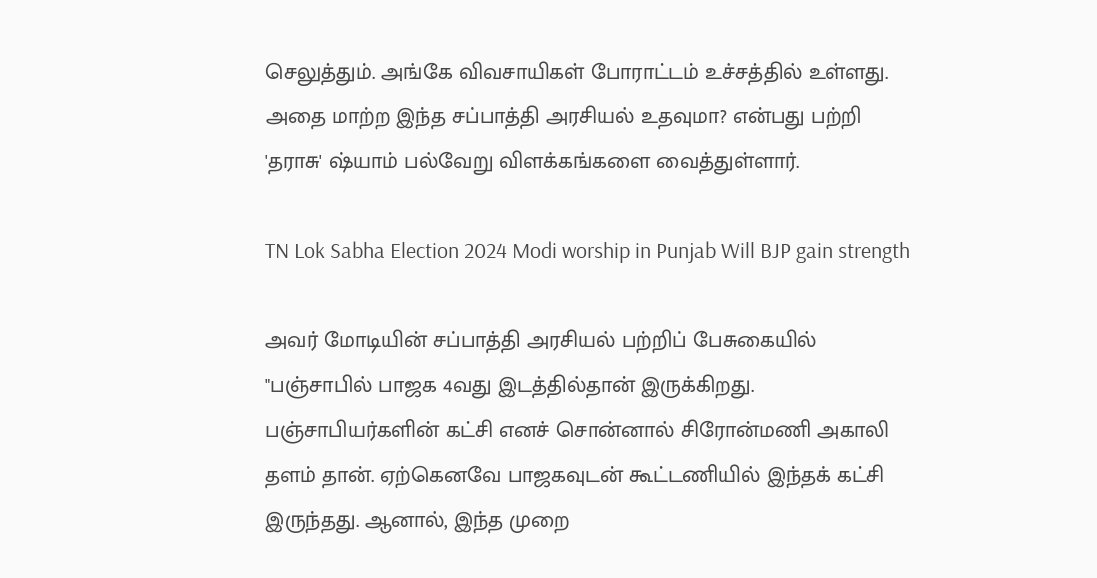செலுத்தும். அங்கே விவசாயிகள் போராட்டம் உச்சத்தில் உள்ளது. அதை மாற்ற இந்த சப்பாத்தி அரசியல் உதவுமா? என்பது பற்றி 'தராசு' ஷ்யாம் பல்வேறு விளக்கங்களை வைத்துள்ளார்.

TN Lok Sabha Election 2024 Modi worship in Punjab Will BJP gain strength

அவர் மோடியின் சப்பாத்தி அரசியல் பற்றிப் பேசுகையில் "பஞ்சாபில் பாஜக 4வது இடத்தில்தான் இருக்கிறது. பஞ்சாபியர்களின் கட்சி எனச் சொன்னால் சிரோன்மணி அகாலி தளம் தான். ஏற்கெனவே பாஜகவுடன் கூட்டணியில் இந்தக் கட்சி இருந்தது. ஆனால், இந்த முறை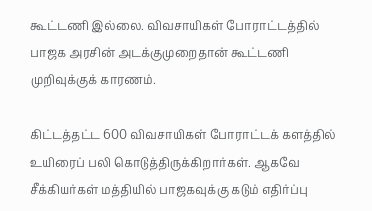கூட்டணி இல்லை. விவசாயிகள் போராட்டத்தில் பாஜக அரசின் அடக்குமுறைதான் கூட்டணி முறிவுக்குக் காரணம்.

கிட்டத்தட்ட 600 விவசாயிகள் போராட்டக் களத்தில் உயிரைப் பலி கொடுத்திருக்கிறார்கள். ஆகவே சீக்கியர்கள் மத்தியில் பாஜகவுக்கு கடும் எதிர்ப்பு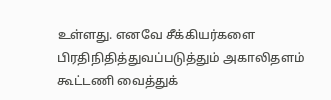உள்ளது. எனவே சீக்கியர்களை பிரதிநிதித்துவப்படுத்தும் அகாலிதளம் கூட்டணி வைத்துக்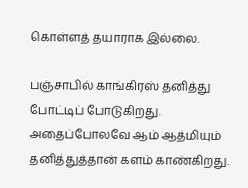கொள்ளத் தயாராக இல்லை.

பஞ்சாபில் காங்கிரஸ் தனித்து போட்டிப் போடுகிறது. அதைப்போலவே ஆம் ஆத்மியும் தனித்துத்தான் களம் காண்கிறது.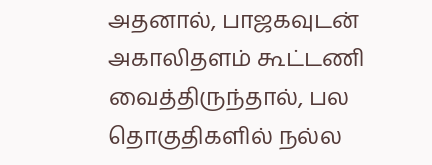அதனால், பாஜகவுடன் அகாலிதளம் கூட்டணி வைத்திருந்தால், பல தொகுதிகளில் நல்ல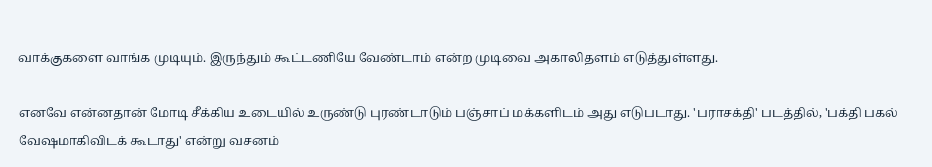வாக்குகளை வாங்க முடியும். இருந்தும் கூட்டணியே வேண்டாம் என்ற முடிவை அகாலிதளம் எடுத்துள்ளது.

எனவே என்னதான் மோடி சீக்கிய உடையில் உருண்டு புரண்டாடும் பஞ்சாப் மக்களிடம் அது எடுபடாது. 'பராசக்தி' படத்தில், 'பக்தி பகல் வேஷமாகிவிடக் கூடாது' என்று வசனம்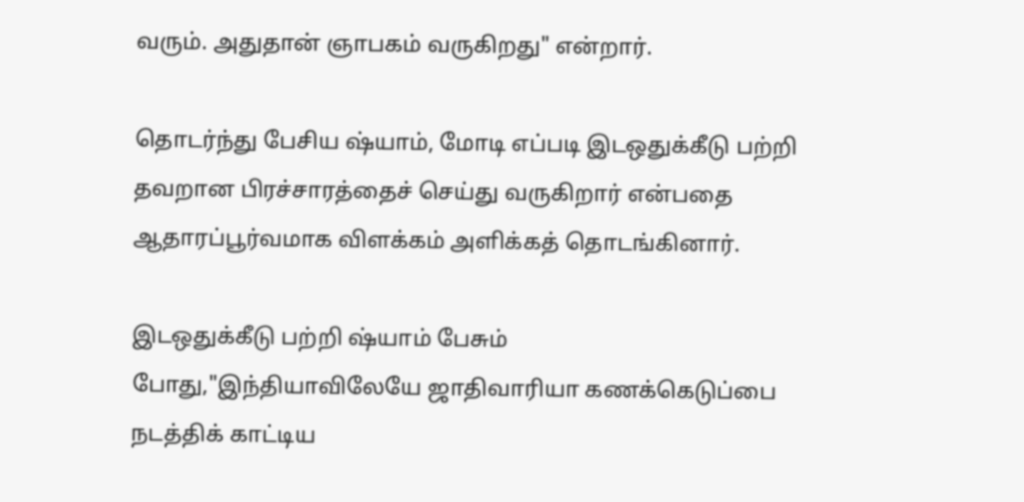வரும். அதுதான் ஞாபகம் வருகிறது" என்றார்.

தொடர்ந்து பேசிய ஷ்யாம், மோடி எப்படி இடஒதுக்கீடு பற்றி தவறான பிரச்சாரத்தைச் செய்து வருகிறார் என்பதை ஆதாரப்பூர்வமாக விளக்கம் அளிக்கத் தொடங்கினார்.

இடஒதுக்கீடு பற்றி ஷ்யாம் பேசும் போது,"இந்தியாவிலேயே ஜாதிவாரியா கணக்கெடுப்பை நடத்திக் காட்டிய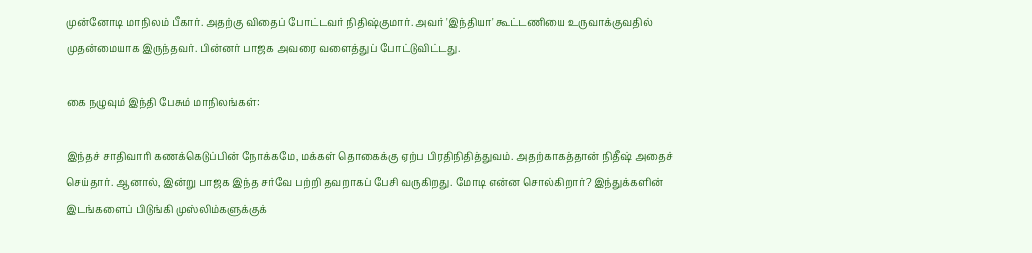முன்னோடி மாநிலம் பீகார். அதற்கு விதைப் போட்டவர் நிதிஷ்குமார். அவர் 'இந்தியா' கூட்டணியை உருவாக்குவதில் முதன்மையாக இருந்தவர். பின்னர் பாஜக அவரை வளைத்துப் போட்டுவிட்டது.

கை நழுவும் இந்தி பேசும் மாநிலங்கள்:

இந்தச் சாதிவாரி கணக்கெடுப்பின் நோக்கமே, மக்கள் தொகைக்கு ஏற்ப பிரதிநிதித்துவம். அதற்காகத்தான் நிதீஷ் அதைச் செய்தார். ஆனால், இன்று பாஜக இந்த சர்வே பற்றி தவறாகப் பேசி வருகிறது. மோடி என்ன சொல்கிறார்? இந்துக்களின் இடங்களைப் பிடுங்கி முஸ்லிம்களுக்குக்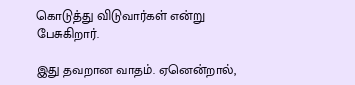கொடுத்து விடுவார்கள் என்று பேசுகிறார்.

இது தவறான வாதம். ஏனென்றால்,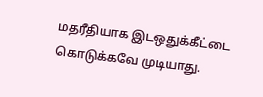மதரீதியாக இடஒதுக்கீட்டை கொடுக்கவே முடியாது.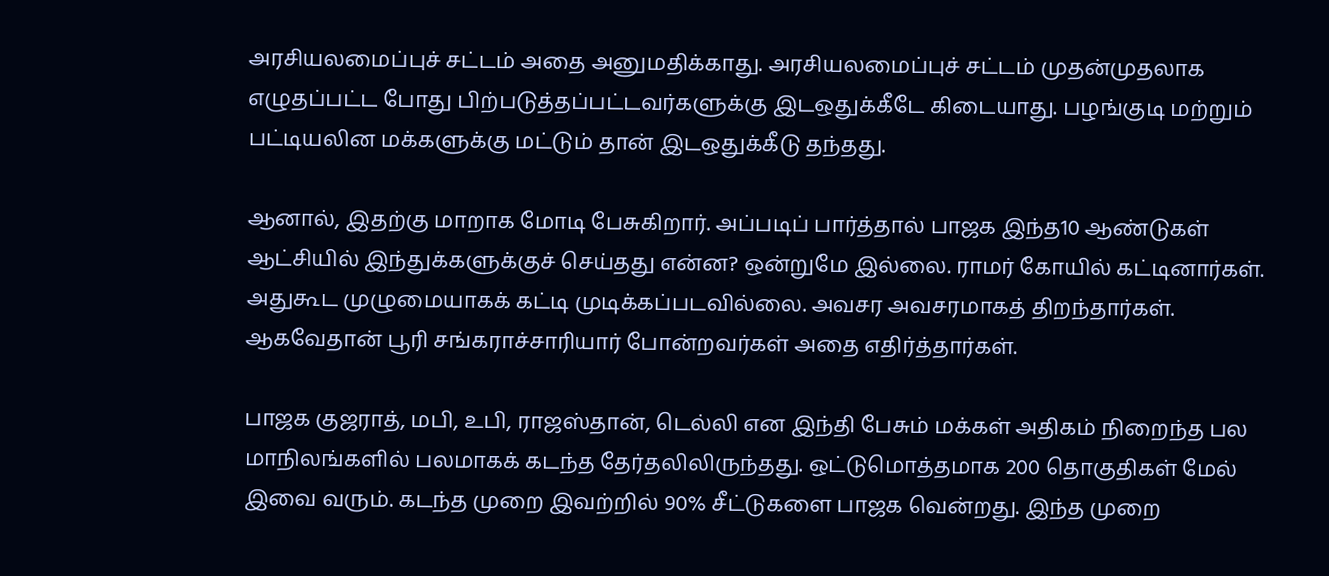அரசியலமைப்புச் சட்டம் அதை அனுமதிக்காது. அரசியலமைப்புச் சட்டம் முதன்முதலாக எழுதப்பட்ட போது பிற்படுத்தப்பட்டவர்களுக்கு இடஒதுக்கீடே கிடையாது. பழங்குடி மற்றும் பட்டியலின மக்களுக்கு மட்டும் தான் இடஒதுக்கீடு தந்தது.

ஆனால், இதற்கு மாறாக மோடி பேசுகிறார். அப்படிப் பார்த்தால் பாஜக இந்த10 ஆண்டுகள் ஆட்சியில் இந்துக்களுக்குச் செய்தது என்ன? ஒன்றுமே இல்லை. ராமர் கோயில் கட்டினார்கள். அதுகூட முழுமையாகக் கட்டி முடிக்கப்படவில்லை. அவசர அவசரமாகத் திறந்தார்கள். ஆகவேதான் பூரி சங்கராச்சாரியார் போன்றவர்கள் அதை எதிர்த்தார்கள்.

பாஜக குஜராத், மபி, உபி, ராஜஸ்தான், டெல்லி என இந்தி பேசும் மக்கள் அதிகம் நிறைந்த பல மாநிலங்களில் பலமாகக் கடந்த தேர்தலிலிருந்தது. ஒட்டுமொத்தமாக 200 தொகுதிகள் மேல் இவை வரும். கடந்த முறை இவற்றில் 90% சீட்டுகளை பாஜக வென்றது. இந்த முறை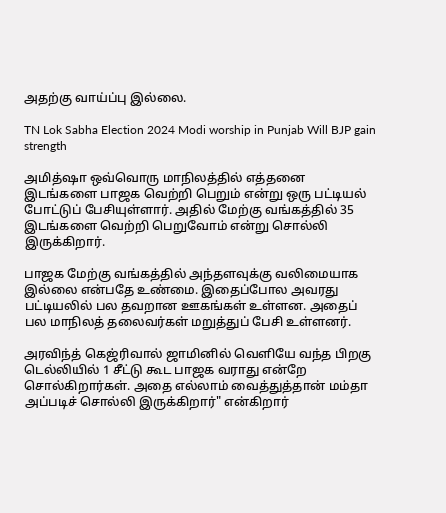அதற்கு வாய்ப்பு இல்லை.

TN Lok Sabha Election 2024 Modi worship in Punjab Will BJP gain strength

அமித்ஷா ஒவ்வொரு மாநிலத்தில் எத்தனை இடங்களை பாஜக வெற்றி பெறும் என்று ஒரு பட்டியல் போட்டுப் பேசியுள்ளார். அதில் மேற்கு வங்கத்தில் 35 இடங்களை வெற்றி பெறுவோம் என்று சொல்லி இருக்கிறார்.

பாஜக மேற்கு வங்கத்தில் அந்தளவுக்கு வலிமையாக இல்லை என்பதே உண்மை. இதைப்போல அவரது பட்டியலில் பல தவறான ஊகங்கள் உள்ளன. அதைப் பல மாநிலத் தலைவர்கள் மறுத்துப் பேசி உள்ளனர்.

அரவிந்த் கெஜ்ரிவால் ஜாமினில் வெளியே வந்த பிறகு டெல்லியில் 1 சீட்டு கூட பாஜக வராது என்றே சொல்கிறார்கள். அதை எல்லாம் வைத்துத்தான் மம்தா அப்படிச் சொல்லி இருக்கிறார்" என்கிறார்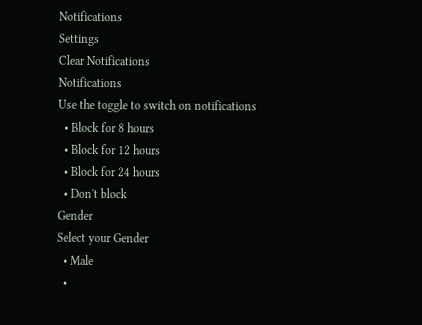Notifications
Settings
Clear Notifications
Notifications
Use the toggle to switch on notifications
  • Block for 8 hours
  • Block for 12 hours
  • Block for 24 hours
  • Don't block
Gender
Select your Gender
  • Male
  •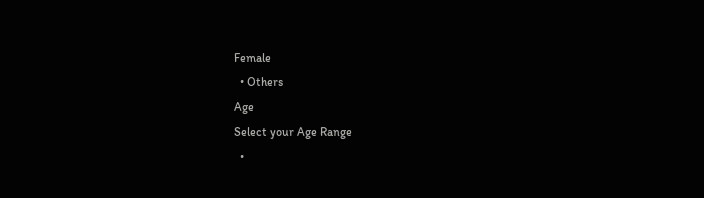Female
  • Others
Age
Select your Age Range
  •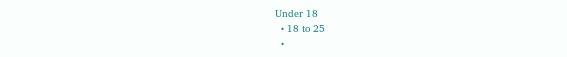Under 18
  • 18 to 25
  •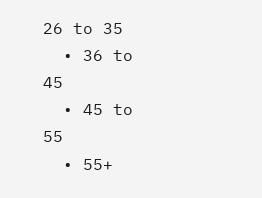26 to 35
  • 36 to 45
  • 45 to 55
  • 55+